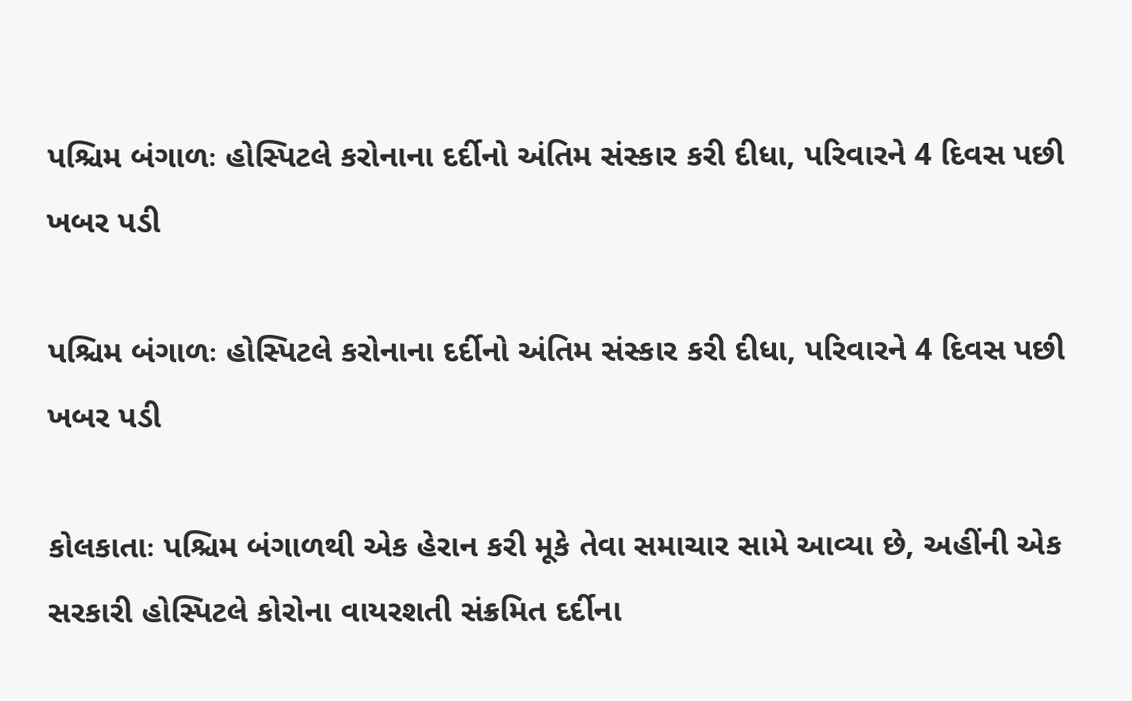પશ્ચિમ બંગાળઃ હોસ્પિટલે કરોનાના દર્દીનો અંતિમ સંસ્કાર કરી દીધા, પરિવારને 4 દિવસ પછી ખબર પડી

પશ્ચિમ બંગાળઃ હોસ્પિટલે કરોનાના દર્દીનો અંતિમ સંસ્કાર કરી દીધા, પરિવારને 4 દિવસ પછી ખબર પડી

કોલકાતાઃ પશ્ચિમ બંગાળથી એક હેરાન કરી મૂકે તેવા સમાચાર સામે આવ્યા છે, અહીંની એક સરકારી હોસ્પિટલે કોરોના વાયરશતી સંક્રમિત દર્દીના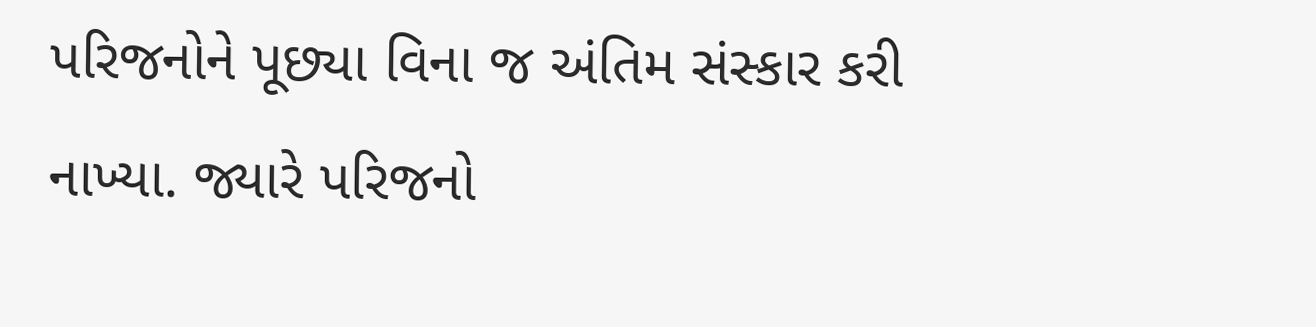પરિજનોને પૂછ્યા વિના જ અંતિમ સંસ્કાર કરી નાખ્યા. જ્યારે પરિજનો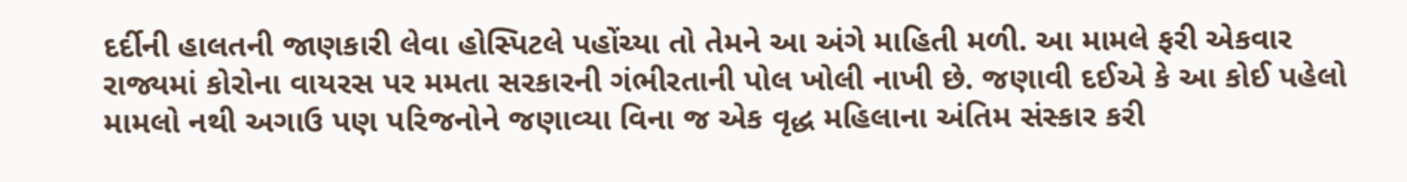દર્દીની હાલતની જાણકારી લેવા હોસ્પિટલે પહોંચ્યા તો તેમને આ અંગે માહિતી મળી. આ મામલે ફરી એકવાર રાજ્યમાં કોરોના વાયરસ પર મમતા સરકારની ગંભીરતાની પોલ ખોલી નાખી છે. જણાવી દઈએ કે આ કોઈ પહેલો મામલો નથી અગાઉ પણ પરિજનોને જણાવ્યા વિના જ એક વૃદ્ધ મહિલાના અંતિમ સંસ્કાર કરી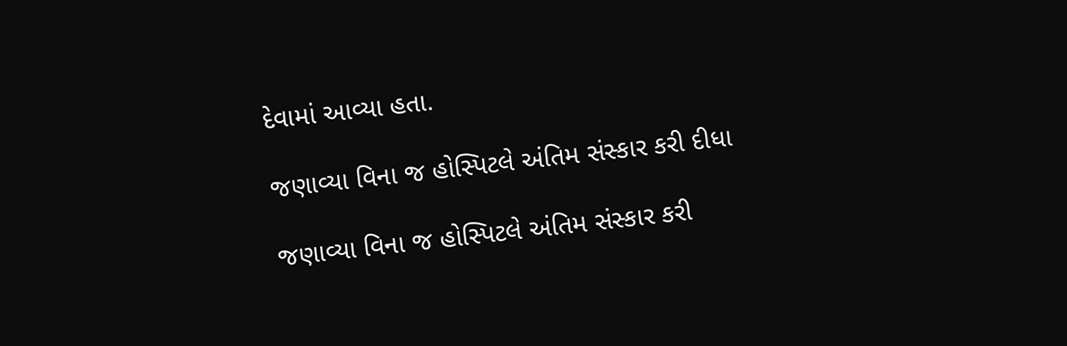દેવામાં આવ્યા હતા.

જણાવ્યા વિના જ હોસ્પિટલે અંતિમ સંસ્કાર કરી દીધા

જણાવ્યા વિના જ હોસ્પિટલે અંતિમ સંસ્કાર કરી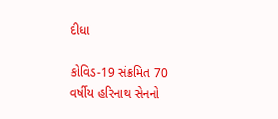દીધા

કોવિડ-19 સંક્રમિત 70 વર્ષીય હરિનાથ સેનનો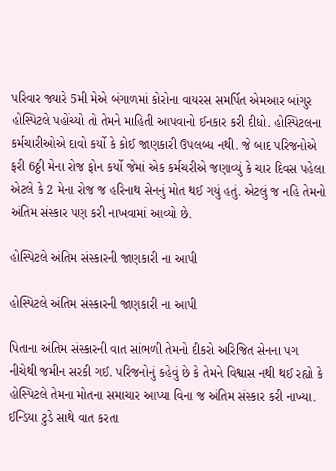પરિવાર જ્યારે 5મી મેએ બંગાળમાં કોરોના વાયરસ સમર્પિત એમઆર બાંગુર હોસ્પિટલે પહોંચ્યો તો તેમને માહિતી આપવાનો ઈનકાર કરી દીધો. હોસ્પિટલના કર્મચારીઓએ દાવો કર્યો કે કોઈ જાણકારી ઉપલબ્ધ નથી. જે બાદ પરિજનોએ ફરી 6ઠ્ઠી મેના રોજ ફોન કર્યો જેમાં એક કર્મચરીએ જણાવ્યું કે ચાર દિવસ પહેલા એટલે કે 2 મેના રોજ જ હરિનાથ સેનનું મોત થઈ ગયું હતું. એટલું જ નહિ તેમનો અંતિમ સંસ્કાર પણ કરી નાખવામાં આવ્યો છે.

હોસ્પિટલે અંતિમ સંસ્કારની જાણકારી ના આપી

હોસ્પિટલે અંતિમ સંસ્કારની જાણકારી ના આપી

પિતાના અંતિમ સંસ્કારની વાત સાંભળી તેમનો દીકરો અરિજિત સેનના પગ નીચેથી જમીન સરકી ગઈ. પરિજનોનું કહેવું છે કે તેમને વિશ્વાસ નથી થઈ રહ્યો કે હોસ્પિટલે તેમના મોતના સમાચાર આપ્યા વિના જ અંતિમ સંસ્કાર કરી નાખ્યા. ઈન્ડિયા ટુડે સાથે વાત કરતા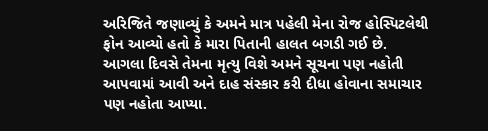અરિજિતે જણાવ્યું કે અમને માત્ર પહેલી મેના રોજ હોસ્પિટલેથી ફોન આવ્યો હતો કે મારા પિતાની હાલત બગડી ગઈ છે. આગલા દિવસે તેમના મૃત્યુ વિશે અમને સૂચના પણ નહોતી આપવામાં આવી અને દાહ સંસ્કાર કરી દીધા હોવાના સમાચાર પણ નહોતા આપ્યા.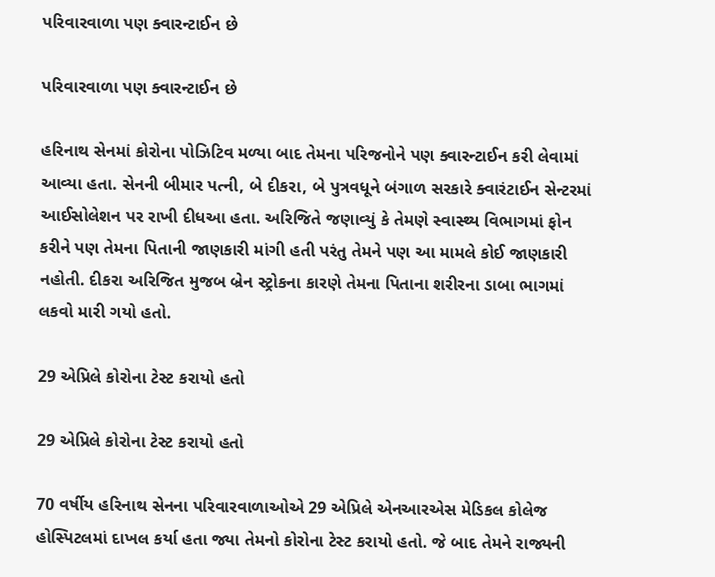પરિવારવાળા પણ ક્વારન્ટાઈન છે

પરિવારવાળા પણ ક્વારન્ટાઈન છે

હરિનાથ સેનમાં કોરોના પોઝિટિવ મળ્યા બાદ તેમના પરિજનોને પણ ક્વારન્ટાઈન કરી લેવામાં આવ્યા હતા. સેનની બીમાર પત્ની, બે દીકરા, બે પુત્રવધૂને બંગાળ સરકારે ક્વારંટાઈન સેન્ટરમાં આઈસોલેશન પર રાખી દીધઆ હતા. અરિજિતે જણાવ્યું કે તેમણે સ્વાસ્થ્ય વિભાગમાં ફોન કરીને પણ તેમના પિતાની જાણકારી માંગી હતી પરંતુ તેમને પણ આ મામલે કોઈ જાણકારી નહોતી. દીકરા અરિજિત મુજબ બ્રેન સ્ટ્રોકના કારણે તેમના પિતાના શરીરના ડાબા ભાગમાં લકવો મારી ગયો હતો.

29 એપ્રિલે કોરોના ટેસ્ટ કરાયો હતો

29 એપ્રિલે કોરોના ટેસ્ટ કરાયો હતો

70 વર્ષીય હરિનાથ સેનના પરિવારવાળાઓએ 29 એપ્રિલે એનઆરએસ મેડિકલ કોલેજ હોસ્પિટલમાં દાખલ કર્યા હતા જ્યા તેમનો કોરોના ટેસ્ટ કરાયો હતો. જે બાદ તેમને રાજ્યની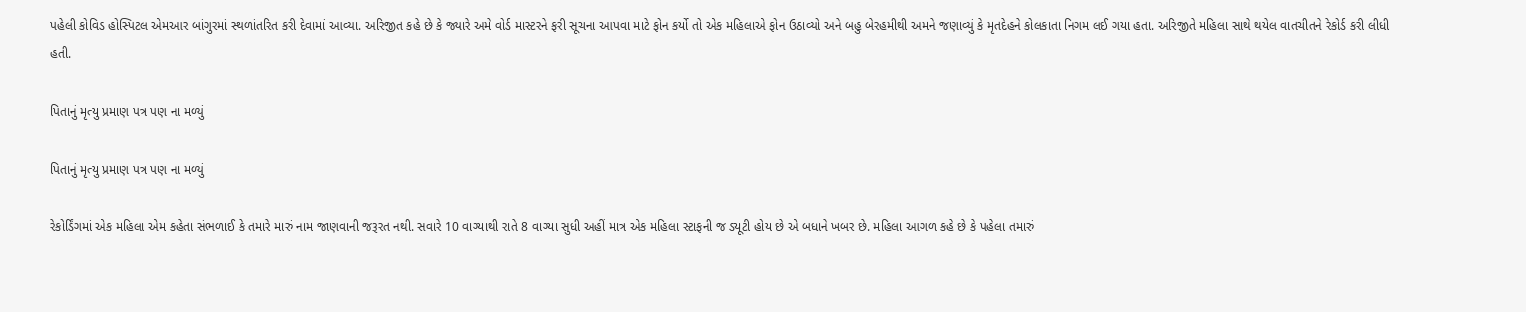પહેલી કોવિડ હોસ્પિટલ એમઆર બાંગુરમાં સ્થળાંતરિત કરી દેવામાં આવ્યા. અરિજીત કહે છે કે જ્યારે અમે વોર્ડ માસ્ટરને ફરી સૂચના આપવા માટે ફોન કર્યો તો એક મહિલાએ ફોન ઉઠાવ્યો અને બહુ બેરહમીથી અમને જણાવ્યું કે મૃતદેહને કોલકાતા નિગમ લઈ ગયા હતા. અરિજીતે મહિલા સાથે થયેલ વાતચીતને રેકોર્ડ કરી લીધી હતી.

પિતાનું મૃત્યુ પ્રમાણ પત્ર પણ ના મળ્યું

પિતાનું મૃત્યુ પ્રમાણ પત્ર પણ ના મળ્યું

રેકોર્ડિંગમાં એક મહિલા એમ કહેતા સંભળાઈ કે તમારે મારું નામ જાણવાની જરૂરત નથી. સવારે 10 વાગ્યાથી રાતે 8 વાગ્યા સુધી અહીં માત્ર એક મહિલા સ્ટાફની જ ડ્યૂટી હોય છે એ બધાને ખબર છે. મહિલા આગળ કહે છે કે પહેલા તમારું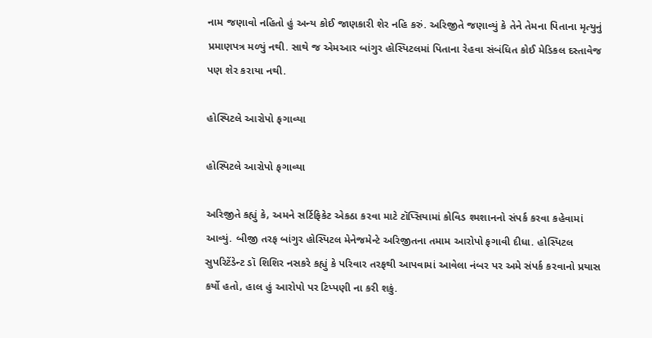નામ જણાવો નહિતો હું અન્ય કોઈ જાણકારી શેર નહિ કરું. અરિજીતે જણાવ્યું કે તેને તેમના પિતાના મૃત્યુનું પ્રમાણપત્ર મળ્યું નથી. સાથે જ એમઆર બાંગુર હોસ્પિટલમાં પિતાના રેહવા સંબંધિત કોઈ મેડિકલ દસ્તાવેજ પણ શેર કરાયા નથી.

હોસ્પિટલે આરોપો ફગાવ્યા

હોસ્પિટલે આરોપો ફગાવ્યા

અરિજીતે કહ્યું કે, અમને સર્ટિફિકેટ એકઠા કરવા માટે ટૉપ્સિયામાં કોવિડ શ્મશાનનો સંપર્ક કરવા કહેવામાં આવ્યું. બીજી તરફ બાંગુર હોસ્પિટલ મેનેજમેન્ટે અરિજીતના તમામ આરોપો ફગાવી દીધા. હોસ્પિટલ સુપરિટેંડેન્ટ ડૉ શિશિર નસકરે કહ્યું કે પરિવાર તરફથી આપવામાં આવેલા નંબર પર અમે સંપર્ક કરવાનો પ્રયાસ કર્યો હતો, હાલ હું આરોપો પર ટિપ્પણી ના કરી શકું.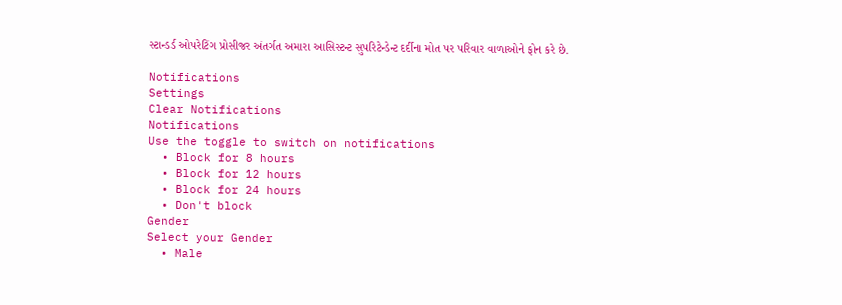સ્ટાન્ડર્ડ ઓપરેટિંગ પ્રોસીજર અંતર્ગત અમારા આસિસ્ટન્ટ સુપરિટેન્ડેન્ટ દર્દીના મોત પર પરિવાર વાળાઓને ફોન કરે છે.

Notifications
Settings
Clear Notifications
Notifications
Use the toggle to switch on notifications
  • Block for 8 hours
  • Block for 12 hours
  • Block for 24 hours
  • Don't block
Gender
Select your Gender
  • Male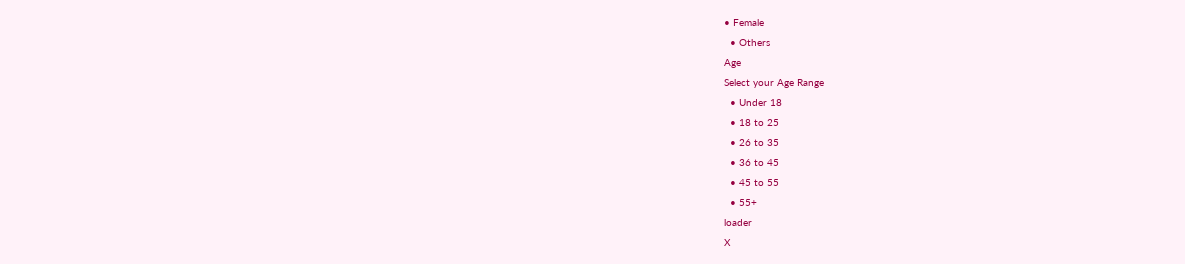• Female
  • Others
Age
Select your Age Range
  • Under 18
  • 18 to 25
  • 26 to 35
  • 36 to 45
  • 45 to 55
  • 55+
loader
X